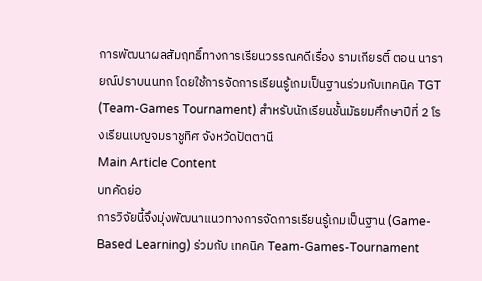การพัฒนาผลสัมฤทธิ์ทางการเรียนวรรณคดีเรื่อง รามเกียรติ์ ตอน นารายณ์ปราบนนทก โดยใช้การจัดการเรียนรู้เกมเป็นฐานร่วมกับเทคนิค TGT (Team-Games Tournament) สำหรับนักเรียนชั้นมัธยมศึกษาปีที่ 2 โรงเรียนเบญจมราชูทิศ จังหวัดปัตตานี
Main Article Content
บทคัดย่อ
การวิจัยนี้จึงมุ่งพัฒนาแนวทางการจัดการเรียนรู้เกมเป็นฐาน (Game-Based Learning) ร่วมกับ เทคนิค Team-Games-Tournament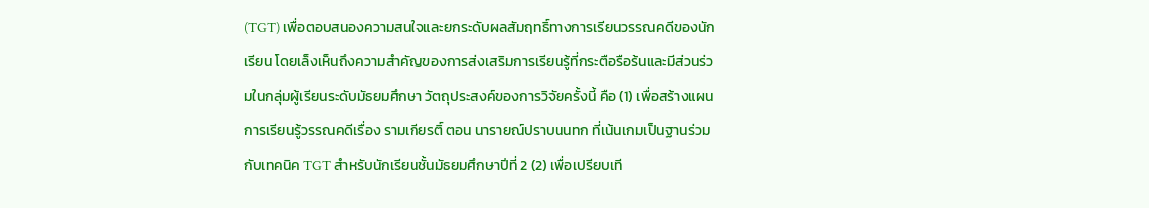(TGT) เพื่อตอบสนองความสนใจและยกระดับผลสัมฤทธิ์ทางการเรียนวรรณคดีของนักเรียน โดยเล็งเห็นถึงความสำคัญของการส่งเสริมการเรียนรู้ที่กระตือรือร้นและมีส่วนร่วมในกลุ่มผู้เรียนระดับมัธยมศึกษา วัตถุประสงค์ของการวิจัยครั้งนี้ คือ (1) เพื่อสร้างแผนการเรียนรู้วรรณคดีเรื่อง รามเกียรติ์ ตอน นารายณ์ปราบนนทก ที่เน้นเกมเป็นฐานร่วมกับเทคนิค TGT สำหรับนักเรียนชั้นมัธยมศึกษาปีที่ 2 (2) เพื่อเปรียบเที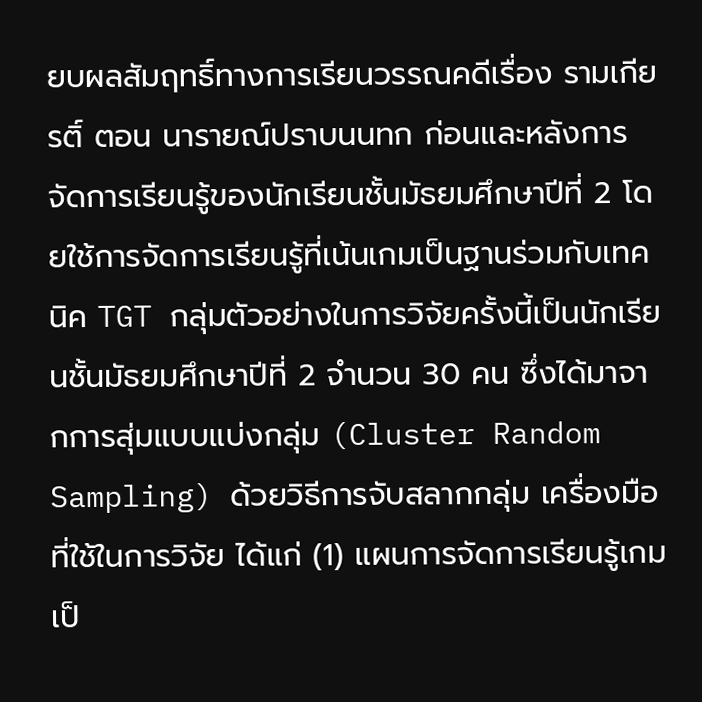ยบผลสัมฤทธิ์ทางการเรียนวรรณคดีเรื่อง รามเกียรติ์ ตอน นารายณ์ปราบนนทก ก่อนและหลังการจัดการเรียนรู้ของนักเรียนชั้นมัธยมศึกษาปีที่ 2 โดยใช้การจัดการเรียนรู้ที่เน้นเกมเป็นฐานร่วมกับเทคนิค TGT กลุ่มตัวอย่างในการวิจัยครั้งนี้เป็นนักเรียนชั้นมัธยมศึกษาปีที่ 2 จำนวน 30 คน ซึ่งได้มาจากการสุ่มแบบแบ่งกลุ่ม (Cluster Random Sampling) ด้วยวิธีการจับสลากกลุ่ม เครื่องมือที่ใช้ในการวิจัย ได้แก่ (1) แผนการจัดการเรียนรู้เกมเป็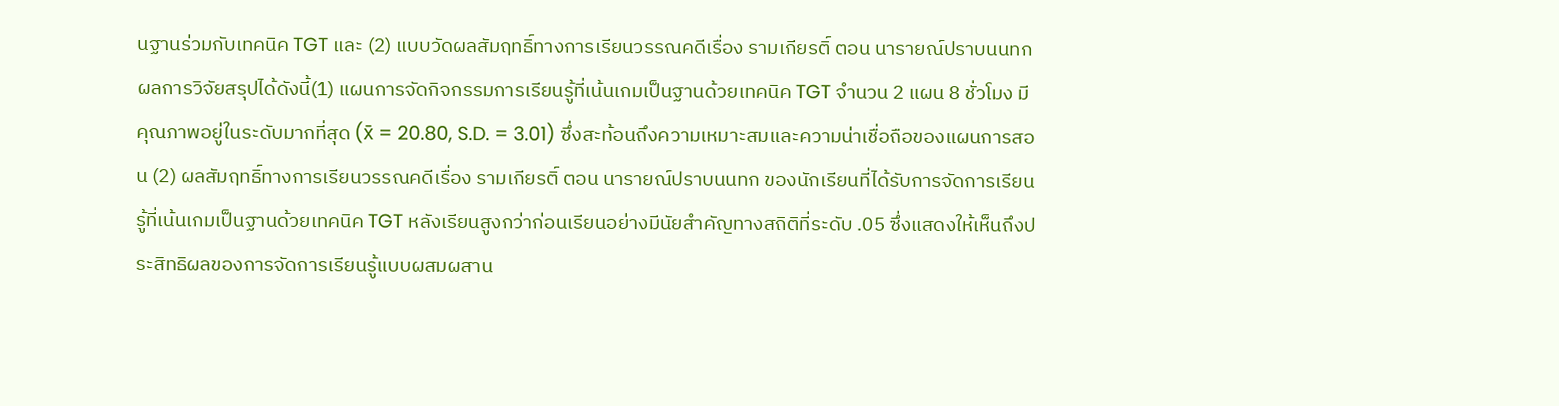นฐานร่วมกับเทคนิค TGT และ (2) แบบวัดผลสัมฤทธิ์ทางการเรียนวรรณคดีเรื่อง รามเกียรติ์ ตอน นารายณ์ปราบนนทก ผลการวิจัยสรุปได้ดังนี้(1) แผนการจัดกิจกรรมการเรียนรู้ที่เน้นเกมเป็นฐานด้วยเทคนิค TGT จำนวน 2 แผน 8 ชั่วโมง มีคุณภาพอยู่ในระดับมากที่สุด (x̄ = 20.80, S.D. = 3.01) ซึ่งสะท้อนถึงความเหมาะสมและความน่าเชื่อถือของแผนการสอน (2) ผลสัมฤทธิ์ทางการเรียนวรรณคดีเรื่อง รามเกียรติ์ ตอน นารายณ์ปราบนนทก ของนักเรียนที่ได้รับการจัดการเรียนรู้ที่เน้นเกมเป็นฐานด้วยเทคนิค TGT หลังเรียนสูงกว่าก่อนเรียนอย่างมีนัยสำคัญทางสถิติที่ระดับ .05 ซึ่งแสดงให้เห็นถึงประสิทธิผลของการจัดการเรียนรู้แบบผสมผสาน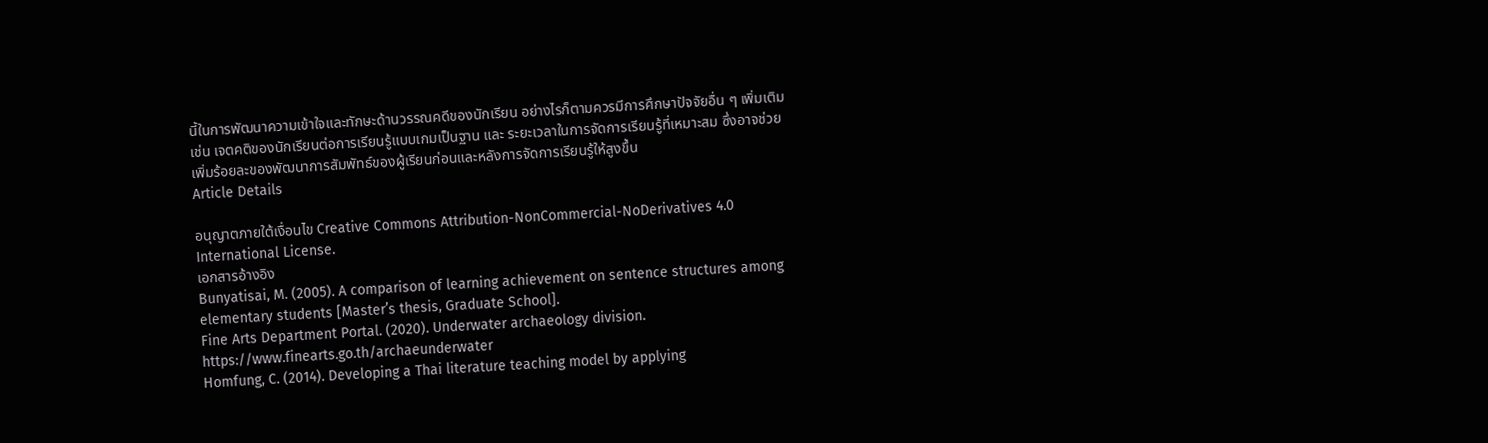นี้ในการพัฒนาความเข้าใจและทักษะด้านวรรณคดีของนักเรียน อย่างไรก็ตามควรมีการศึกษาปัจจัยอื่น ๆ เพิ่มเติม เช่น เจตคติของนักเรียนต่อการเรียนรู้แบบเกมเป็นฐาน และ ระยะเวลาในการจัดการเรียนรู้ที่เหมาะสม ซึ่งอาจช่วยเพิ่มร้อยละของพัฒนาการสัมพัทธ์ของผู้เรียนก่อนและหลังการจัดการเรียนรู้ให้สูงขึ้น
Article Details

อนุญาตภายใต้เงื่อนไข Creative Commons Attribution-NonCommercial-NoDerivatives 4.0 International License.
เอกสารอ้างอิง
Bunyatisai, M. (2005). A comparison of learning achievement on sentence structures among elementary students [Master’s thesis, Graduate School].
Fine Arts Department Portal. (2020). Underwater archaeology division. https://www.finearts.go.th/archaeunderwater
Homfung, C. (2014). Developing a Thai literature teaching model by applying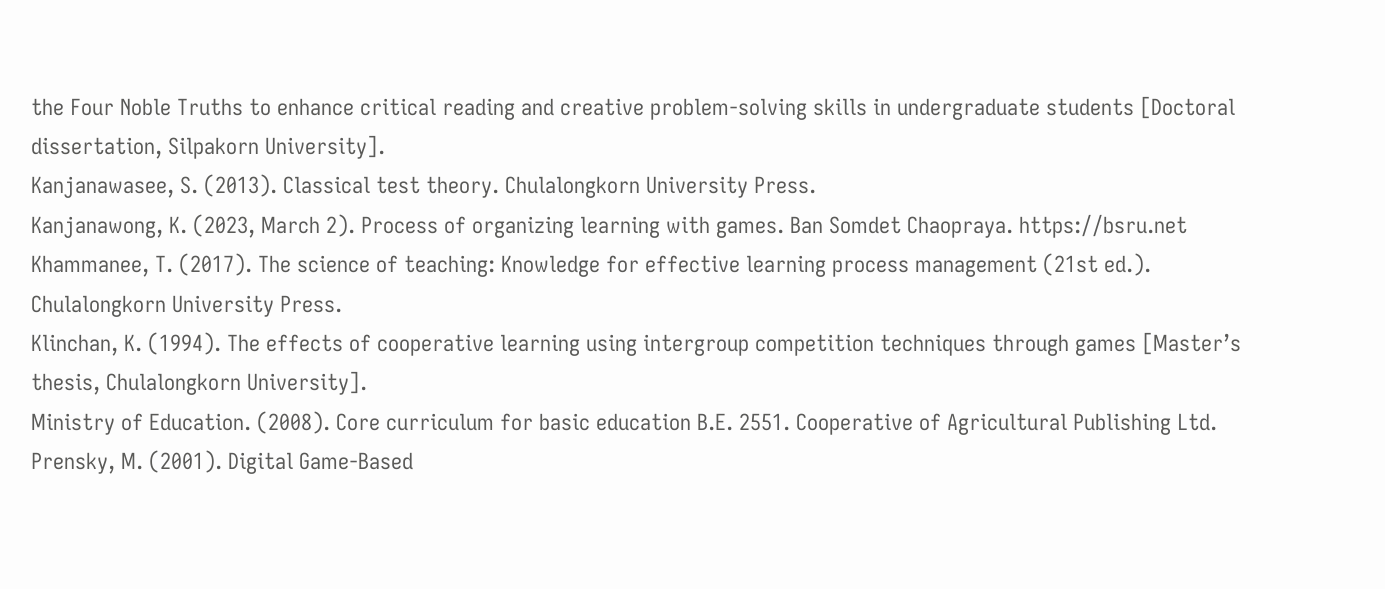the Four Noble Truths to enhance critical reading and creative problem-solving skills in undergraduate students [Doctoral dissertation, Silpakorn University].
Kanjanawasee, S. (2013). Classical test theory. Chulalongkorn University Press.
Kanjanawong, K. (2023, March 2). Process of organizing learning with games. Ban Somdet Chaopraya. https://bsru.net
Khammanee, T. (2017). The science of teaching: Knowledge for effective learning process management (21st ed.). Chulalongkorn University Press.
Klinchan, K. (1994). The effects of cooperative learning using intergroup competition techniques through games [Master’s thesis, Chulalongkorn University].
Ministry of Education. (2008). Core curriculum for basic education B.E. 2551. Cooperative of Agricultural Publishing Ltd.
Prensky, M. (2001). Digital Game-Based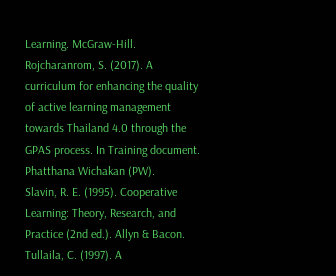Learning. McGraw-Hill.
Rojcharanrom, S. (2017). A curriculum for enhancing the quality of active learning management towards Thailand 4.0 through the GPAS process. In Training document. Phatthana Wichakan (PW).
Slavin, R. E. (1995). Cooperative Learning: Theory, Research, and Practice (2nd ed.). Allyn & Bacon.
Tullaila, C. (1997). A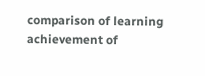comparison of learning achievement of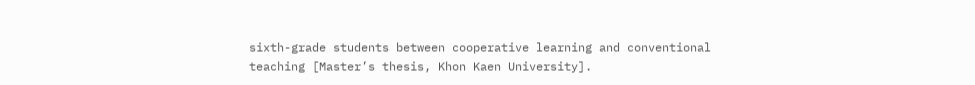sixth-grade students between cooperative learning and conventional teaching [Master’s thesis, Khon Kaen University].